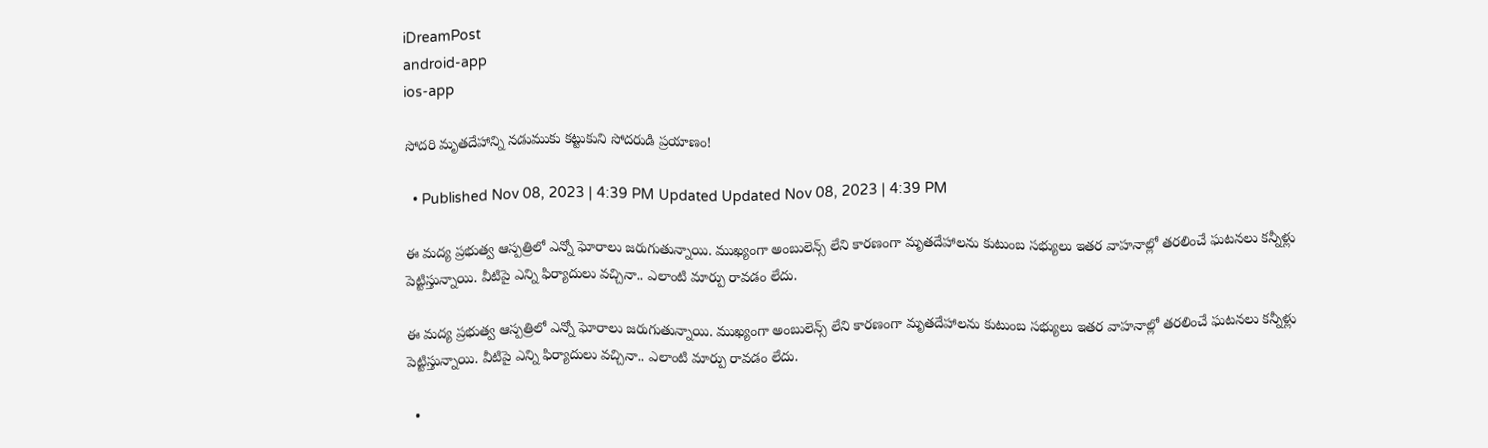iDreamPost
android-app
ios-app

సోదరి మృతదేహాన్ని నడుముకు కట్టుకుని సోదరుడి ప్రయాణం!

  • Published Nov 08, 2023 | 4:39 PM Updated Updated Nov 08, 2023 | 4:39 PM

ఈ మద్య ప్రభుత్వ ఆస్పత్రిలో ఎన్నో ఘోరాలు జరుగుతున్నాయి. ముఖ్యంగా అంబులెన్స్ లేని కారణంగా మృతదేహాలను కుటుంబ సభ్యులు ఇతర వాహనాల్లో తరలించే ఘటనలు కన్నీళ్లు పెట్టిస్తున్నాయి. వీటిపై ఎన్ని ఫిర్యాదులు వచ్చినా.. ఎలాంటి మార్పు రావడం లేదు.

ఈ మద్య ప్రభుత్వ ఆస్పత్రిలో ఎన్నో ఘోరాలు జరుగుతున్నాయి. ముఖ్యంగా అంబులెన్స్ లేని కారణంగా మృతదేహాలను కుటుంబ సభ్యులు ఇతర వాహనాల్లో తరలించే ఘటనలు కన్నీళ్లు పెట్టిస్తున్నాయి. వీటిపై ఎన్ని ఫిర్యాదులు వచ్చినా.. ఎలాంటి మార్పు రావడం లేదు.

  •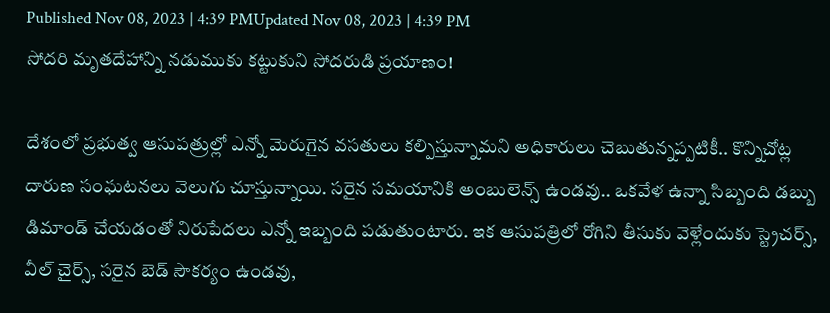Published Nov 08, 2023 | 4:39 PMUpdated Nov 08, 2023 | 4:39 PM
సోదరి మృతదేహాన్ని నడుముకు కట్టుకుని సోదరుడి ప్రయాణం!

దేశంలో ప్రభుత్వ ఆసుపత్రుల్లో ఎన్నో మెరుగైన వసతులు కల్పిస్తున్నామని అధికారులు చెబుతున్నప్పటికీ.. కొన్నిచోట్ల దారుణ సంఘటనలు వెలుగు చూస్తున్నాయి. సరైన సమయానికి అంబులెన్స్ ఉండవు.. ఒకవేళ ఉన్నా సిబ్బంది డబ్బు డిమాండ్ చేయడంతో నిరుపేదలు ఎన్నో ఇబ్బంది పడుతుంటారు. ఇక ఆసుపత్రిలో రోగిని తీసుకు వెళ్లేందుకు స్ట్రెచర్స్, వీల్ చైర్స్, సరైన బెడ్ సౌకర్యం ఉండవు,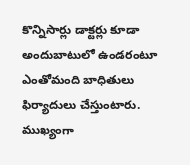కొన్నిసార్లు డాక్టర్లు కూడా అందుబాటులో ఉండరంటూ ఎంతోమంది బాధితులు ఫిర్యాదులు చేస్తుంటారు. ముఖ్యంగా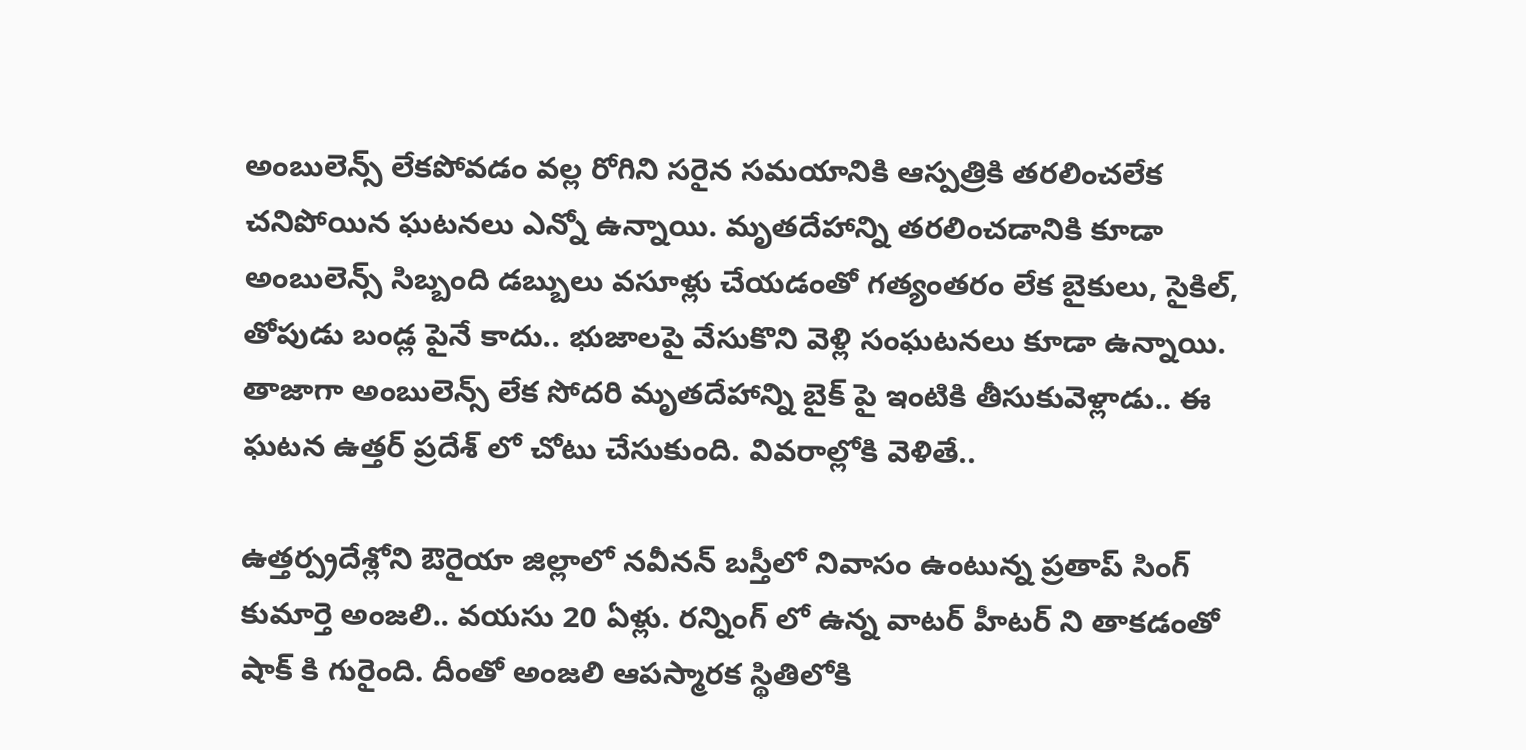అంబులెన్స్ లేకపోవడం వల్ల రోగిని సరైన సమయానికి ఆస్పత్రికి తరలించలేక చనిపోయిన ఘటనలు ఎన్నో ఉన్నాయి. మృతదేహాన్ని తరలించడానికి కూడా అంబులెన్స్ సిబ్బంది డబ్బులు వసూళ్లు చేయడంతో గత్యంతరం లేక బైకులు, సైకిల్, తోపుడు బండ్ల పైనే కాదు.. భుజాలపై వేసుకొని వెళ్లి సంఘటనలు కూడా ఉన్నాయి. తాజాగా అంబులెన్స్ లేక సోదరి మృతదేహాన్ని బైక్ పై ఇంటికి తీసుకువెళ్లాడు.. ఈ ఘటన ఉత్తర్ ప్రదేశ్ లో చోటు చేసుకుంది. వివరాల్లోకి వెళితే..

ఉత్తర్ప్రదేశ్లోని ఔరైయా జిల్లాలో నవీనన్ బస్తీలో నివాసం ఉంటున్న ప్రతాప్ సింగ్ కుమార్తె అంజలి.. వయసు 20 ఏళ్లు. రన్నింగ్ లో ఉన్న వాటర్ హీటర్ ని తాకడంతో షాక్ కి గురైంది. దీంతో అంజలి ఆపస్మారక స్థితిలోకి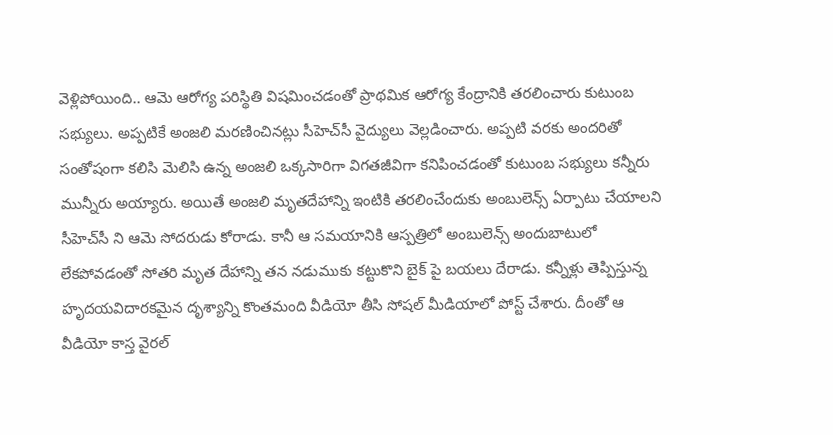వెళ్లిపోయింది.. ఆమె ఆరోగ్య పరిస్థితి విషమించడంతో ప్రాథమిక ఆరోగ్య కేంద్రానికి తరలించారు కుటుంబ సభ్యులు. అప్పటికే అంజలి మరణించినట్లు సీహెచ్‌సీ వైద్యులు వెల్లడించారు. అప్పటి వరకు అందరితో సంతోషంగా కలిసి మెలిసి ఉన్న అంజలి ఒక్కసారిగా విగతజీవిగా కనిపించడంతో కుటుంబ సభ్యులు కన్నీరు మున్నీరు అయ్యారు. అయితే అంజలి మృతదేహాన్ని ఇంటికి తరలించేందుకు అంబులెన్స్ ఏర్పాటు చేయాలని సీహెచ్‌సీ ని ఆమె సోదరుడు కోరాడు. కానీ ఆ సమయానికి ఆస్పత్రిలో అంబులెన్స్ అందుబాటులో లేకపోవడంతో సోతరి మృత దేహాన్ని తన నడుముకు కట్టుకొని బైక్ పై బయలు దేరాడు. కన్నీళ్లు తెప్పిస్తున్న హృదయవిదారకమైన దృశ్యాన్ని కొంతమంది వీడియో తీసి సోషల్ మీడియాలో పోస్ట్ చేశారు. దీంతో ఆ వీడియో కాస్త వైరల్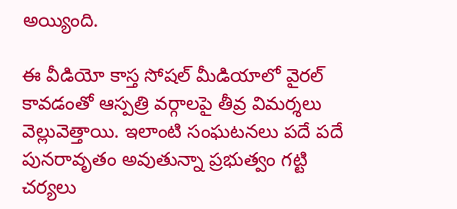అయ్యింది.

ఈ వీడియో కాస్త సోషల్ మీడియాలో వైరల్ కావడంతో ఆస్పత్రి వర్గాలపై తీవ్ర విమర్శలు వెల్లువెత్తాయి. ఇలాంటి సంఘటనలు పదే పదే పునరావృతం అవుతున్నా ప్రభుత్వం గట్టి చర్యలు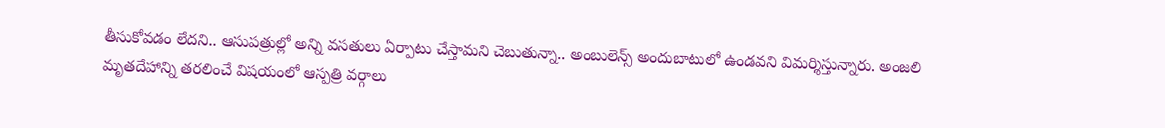తీసుకోవడం లేదని.. ఆసుపత్రుల్లో అన్ని వసతులు ఏర్పాటు చేస్తామని చెబుతున్నా.. అంబులెన్స్ అందుబాటులో ఉండవని విమర్శిస్తున్నారు. అంజలి మృతదేహాన్ని తరలించే విషయంలో ఆస్పత్రి వర్గాలు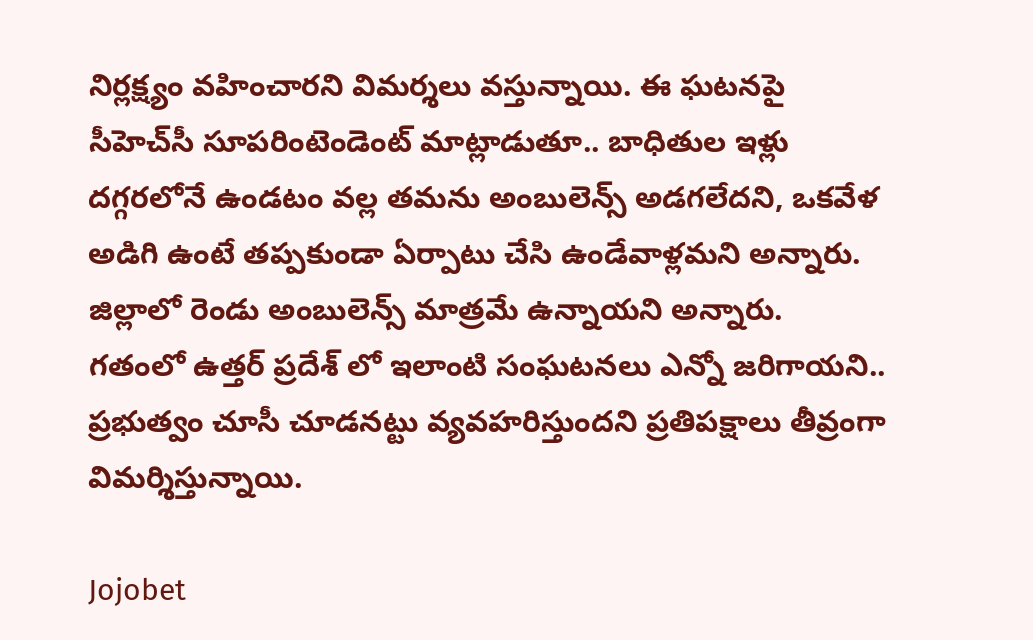నిర్లక్ష్యం వహించారని విమర్శలు వస్తున్నాయి. ఈ ఘటనపై సీహెచ్‌సీ సూపరింటెండెంట్ మాట్లాడుతూ.. బాధితుల ఇళ్లు దగ్గరలోనే ఉండటం వల్ల తమను అంబులెన్స్ అడగలేదని, ఒకవేళ అడిగి ఉంటే తప్పకుండా ఏర్పాటు చేసి ఉండేవాళ్లమని అన్నారు. జిల్లాలో రెండు అంబులెన్స్ మాత్రమే ఉన్నాయని అన్నారు. గతంలో ఉత్తర్ ప్రదేశ్ లో ఇలాంటి సంఘటనలు ఎన్నో జరిగాయని.. ప్రభుత్వం చూసీ చూడనట్టు వ్యవహరిస్తుందని ప్రతిపక్షాలు తీవ్రంగా విమర్శిస్తున్నాయి.

Jojobet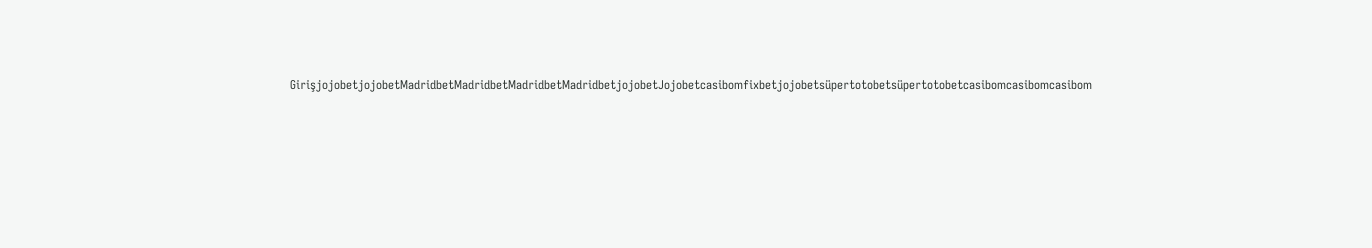GirişjojobetjojobetMadridbetMadridbetMadridbetMadridbetjojobetJojobetcasibomfixbetjojobetsüpertotobetsüpertotobetcasibomcasibomcasibom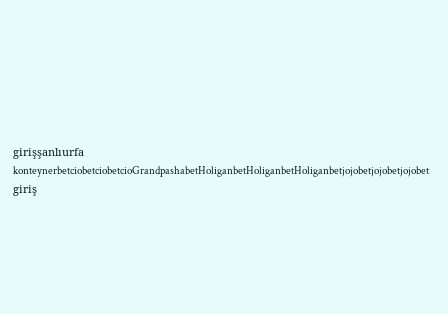girişşanlıurfa konteynerbetciobetciobetcioGrandpashabetHoliganbetHoliganbetHoliganbetjojobetjojobetjojobet giriş